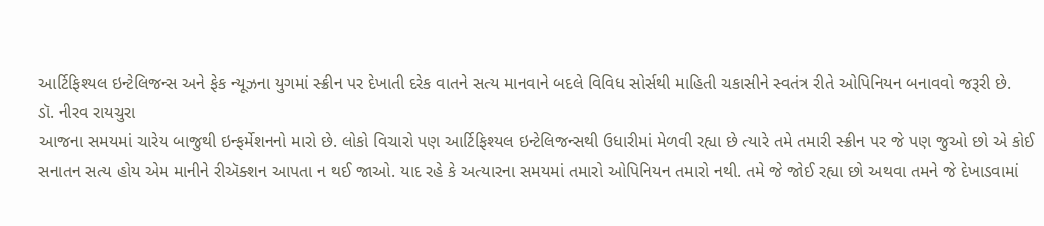આર્ટિફિશ્યલ ઇન્ટેલિજન્સ અને ફેક ન્યૂઝના યુગમાં સ્ક્રીન પર દેખાતી દરેક વાતને સત્ય માનવાને બદલે વિવિધ સોર્સથી માહિતી ચકાસીને સ્વતંત્ર રીતે ઓપિનિયન બનાવવો જરૂરી છે.
ડૉ. નીરવ રાયચુરા
આજના સમયમાં ચારેય બાજુથી ઇન્ફર્મેશનનો મારો છે. લોકો વિચારો પણ આર્ટિફિશ્યલ ઇન્ટેલિજન્સથી ઉધારીમાં મેળવી રહ્યા છે ત્યારે તમે તમારી સ્ક્રીન પર જે પણ જુઓ છો એ કોઈ સનાતન સત્ય હોય એમ માનીને રીઍક્શન આપતા ન થઈ જાઓ. યાદ રહે કે અત્યારના સમયમાં તમારો ઓપિનિયન તમારો નથી. તમે જે જોઈ રહ્યા છો અથવા તમને જે દેખાડવામાં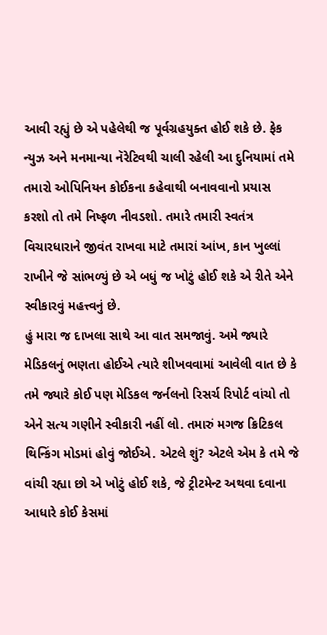આવી રહ્યું છે એ પહેલેથી જ પૂર્વગ્રહયુક્ત હોઈ શકે છે. ફેક ન્યુઝ અને મનમાન્યા નૅરેટિવથી ચાલી રહેલી આ દુનિયામાં તમે તમારો ઓપિનિયન કોઈકના કહેવાથી બનાવવાનો પ્રયાસ કરશો તો તમે નિષ્ફળ નીવડશો. તમારે તમારી સ્વતંત્ર વિચારધારાને જીવંત રાખવા માટે તમારાં આંખ, કાન ખુલ્લાં રાખીને જે સાંભળ્યું છે એ બધું જ ખોટું હોઈ શકે એ રીતે એને સ્વીકારવું મહત્ત્વનું છે.
હું મારા જ દાખલા સાથે આ વાત સમજાવું. અમે જ્યારે મેડિકલનું ભણતા હોઈએ ત્યારે શીખવવામાં આવેલી વાત છે કે તમે જ્યારે કોઈ પણ મેડિકલ જર્નલનો રિસર્ચ રિપોર્ટ વાંચો તો એને સત્ય ગણીને સ્વીકારી નહીં લો. તમારું મગજ ક્રિટિકલ થિન્કિંગ મોડમાં હોવું જોઈએ. એટલે શું? એટલે એમ કે તમે જે વાંચી રહ્યા છો એ ખોટું હોઈ શકે, જે ટ્રીટમેન્ટ અથવા દવાના આધારે કોઈ કેસમાં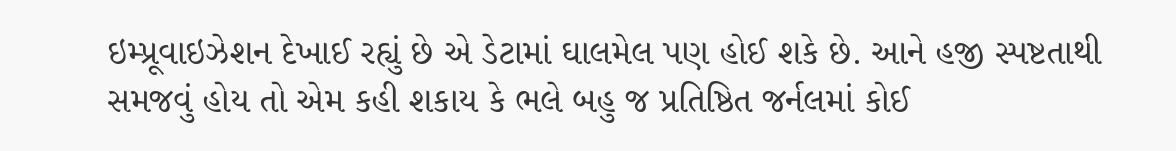ઇમ્પ્રૂવાઇઝેશન દેખાઈ રહ્યું છે એ ડેટામાં ઘાલમેલ પણ હોઈ શકે છે. આને હજી સ્પષ્ટતાથી સમજવું હોય તો એમ કહી શકાય કે ભલે બહુ જ પ્રતિષ્ઠિત જર્નલમાં કોઈ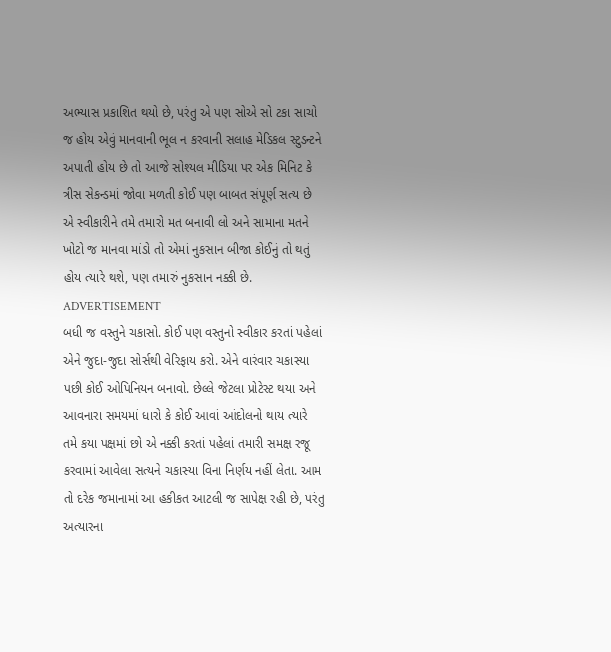અભ્યાસ પ્રકાશિત થયો છે, પરંતુ એ પણ સોએ સો ટકા સાચો જ હોય એવું માનવાની ભૂલ ન કરવાની સલાહ મેડિકલ સ્ટુડન્ટને અપાતી હોય છે તો આજે સોશ્યલ મીડિયા પર એક મિનિટ કે ત્રીસ સેકન્ડમાં જોવા મળતી કોઈ પણ બાબત સંપૂર્ણ સત્ય છે એ સ્વીકારીને તમે તમારો મત બનાવી લો અને સામાના મતને ખોટો જ માનવા માંડો તો એમાં નુકસાન બીજા કોઈનું તો થતું હોય ત્યારે થશે, પણ તમારું નુકસાન નક્કી છે.
ADVERTISEMENT
બધી જ વસ્તુને ચકાસો. કોઈ પણ વસ્તુનો સ્વીકાર કરતાં પહેલાં એને જુદા-જુદા સોર્સથી વેરિફાય કરો. એને વારંવાર ચકાસ્યા પછી કોઈ ઓપિનિયન બનાવો. છેલ્લે જેટલા પ્રોટેસ્ટ થયા અને આવનારા સમયમાં ધારો કે કોઈ આવાં આંદોલનો થાય ત્યારે તમે કયા પક્ષમાં છો એ નક્કી કરતાં પહેલાં તમારી સમક્ષ રજૂ કરવામાં આવેલા સત્યને ચકાસ્યા વિના નિર્ણય નહીં લેતા. આમ તો દરેક જમાનામાં આ હકીકત આટલી જ સાપેક્ષ રહી છે, પરંતુ અત્યારના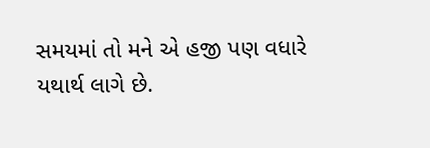સમયમાં તો મને એ હજી પણ વધારે યથાર્થ લાગે છે.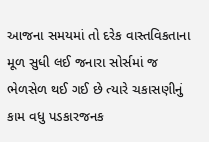આજના સમયમાં તો દરેક વાસ્તવિકતાના મૂળ સુધી લઈ જનારા સોર્સમાં જ ભેળસેળ થઈ ગઈ છે ત્યારે ચકાસણીનું કામ વધુ પડકારજનક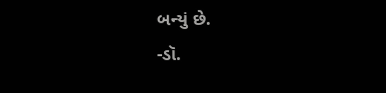બન્યું છે.
-ડૉ.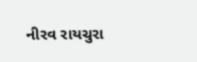નીરવ રાયચુરા